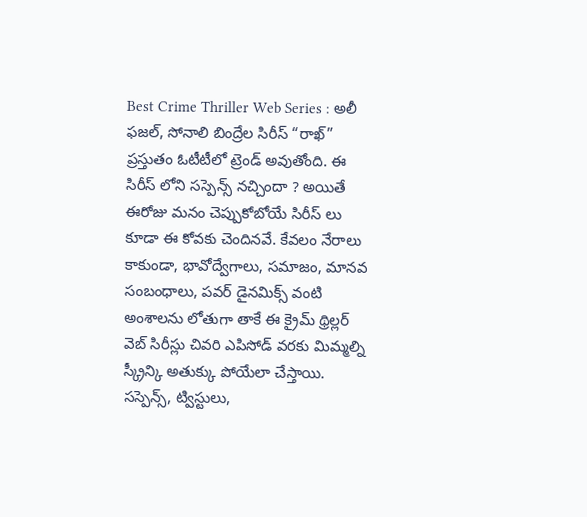Best Crime Thriller Web Series : అలీ ఫజల్, సోనాలి బింద్రేల సిరీస్ “రాఖ్” ప్రస్తుతం ఓటీటీలో ట్రెండ్ అవుతోంది. ఈ సిరీస్ లోని సస్పెన్స్ నచ్చిందా ? అయితే ఈరోజు మనం చెప్పుకోబోయే సిరీస్ లు కూడా ఈ కోవకు చెందినవే. కేవలం నేరాలు కాకుండా, భావోద్వేగాలు, సమాజం, మానవ సంబంధాలు, పవర్ డైనమిక్స్ వంటి అంశాలను లోతుగా తాకే ఈ క్రైమ్ థ్రిల్లర్ వెబ్ సిరీస్లు చివరి ఎపిసోడ్ వరకు మిమ్మల్ని స్క్రీన్కి అతుక్కు పోయేలా చేస్తాయి. సస్పెన్స్, ట్విస్టులు,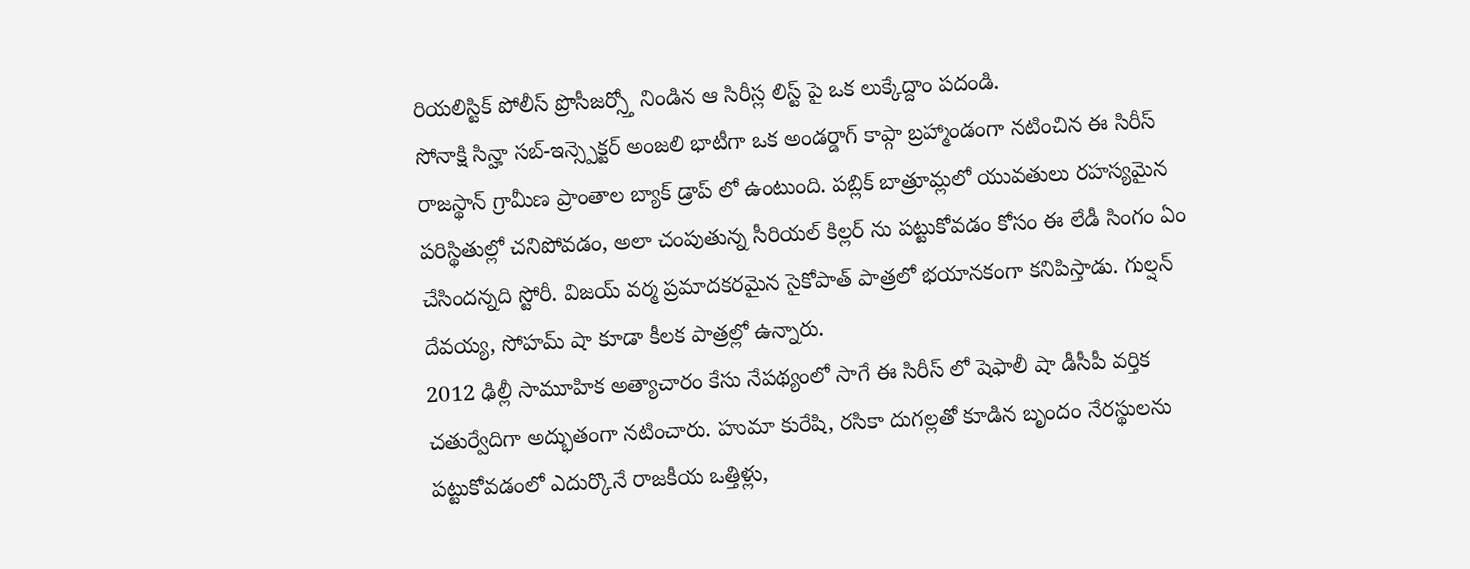రియలిస్టిక్ పోలీస్ ప్రొసీజర్స్తో నిండిన ఆ సిరీస్ల లిస్ట్ పై ఒక లుక్కేద్దాం పదండి.
సోనాక్షి సిన్హా సబ్-ఇన్స్పెక్టర్ అంజలి భాటీగా ఒక అండర్డాగ్ కాప్గా బ్రహ్మాండంగా నటించిన ఈ సిరీస్ రాజస్థాన్ గ్రామీణ ప్రాంతాల బ్యాక్ డ్రాప్ లో ఉంటుంది. పబ్లిక్ బాత్రూమ్లలో యువతులు రహస్యమైన పరిస్థితుల్లో చనిపోవడం, అలా చంపుతున్న సీరియల్ కిల్లర్ ను పట్టుకోవడం కోసం ఈ లేడీ సింగం ఏం చేసిందన్నది స్టోరీ. విజయ్ వర్మ ప్రమాదకరమైన సైకోపాత్ పాత్రలో భయానకంగా కనిపిస్తాడు. గుల్షన్ దేవయ్య, సోహమ్ షా కూడా కీలక పాత్రల్లో ఉన్నారు.
2012 ఢిల్లీ సామూహిక అత్యాచారం కేసు నేపథ్యంలో సాగే ఈ సిరీస్ లో షెఫాలీ షా డీసీపీ వర్తిక చతుర్వేదిగా అద్భుతంగా నటించారు. హుమా కురేషి, రసికా దుగల్లతో కూడిన బృందం నేరస్థులను పట్టుకోవడంలో ఎదుర్కొనే రాజకీయ ఒత్తిళ్లు,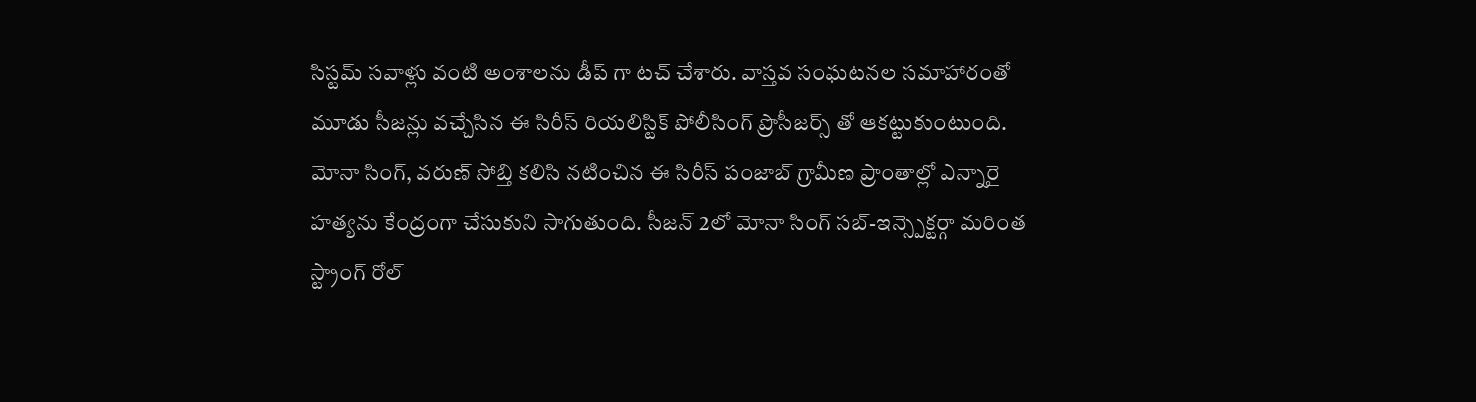సిస్టమ్ సవాళ్లు వంటి అంశాలను డీప్ గా టచ్ చేశారు. వాస్తవ సంఘటనల సమాహారంతో మూడు సీజన్లు వచ్చేసిన ఈ సిరీస్ రియలిస్టిక్ పోలీసింగ్ ప్రొసీజర్స్ తో ఆకట్టుకుంటుంది.
మోనా సింగ్, వరుణ్ సోబ్తి కలిసి నటించిన ఈ సిరీస్ పంజాబ్ గ్రామీణ ప్రాంతాల్లో ఎన్నారై హత్యను కేంద్రంగా చేసుకుని సాగుతుంది. సీజన్ 2లో మోనా సింగ్ సబ్-ఇన్స్పెక్టర్గా మరింత స్ట్రాంగ్ రోల్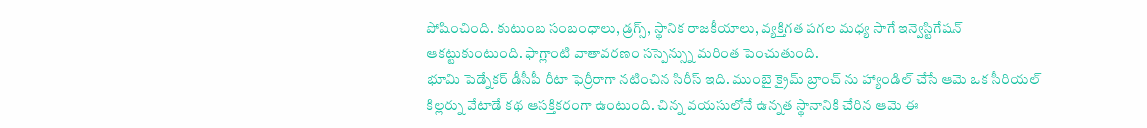పోషించింది. కుటుంబ సంబంధాలు, డ్రగ్స్, స్థానిక రాజకీయాలు, వ్యక్తిగత పగల మధ్య సాగే ఇన్వెస్టిగేషన్ ఆకట్టుకుంటుంది. ఫాగ్లాంటి వాతావరణం సస్పెన్స్ను మరింత పెంచుతుంది.
భూమి పెడ్నేకర్ డీసీపీ రీటా ఫెర్రీరాగా నటించిన సిరీస్ ఇది. ముంబై క్రైమ్ బ్రాంచ్ ను హ్యాండిల్ చేసే ఆమె ఒక సీరియల్ కిల్లర్ను వేటాడే కథ ఆసక్తికరంగా ఉంటుంది. చిన్న వయసులోనే ఉన్నత స్థానానికి చేరిన ఆమె ఈ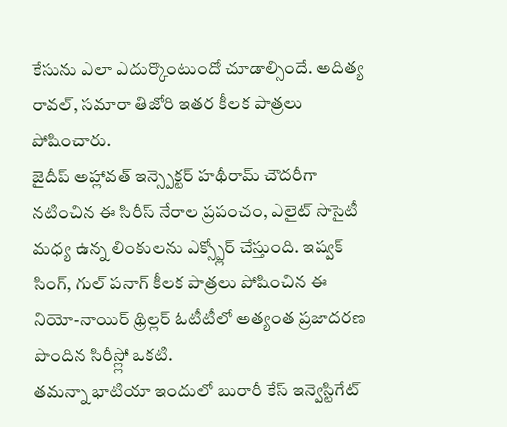కేసును ఎలా ఎదుర్కొంటుందో చూడాల్సిందే. అదిత్య రావల్, సమారా తిజోరి ఇతర కీలక పాత్రలు పోషించారు.
జైదీప్ అహ్లావత్ ఇన్స్పెక్టర్ హథీరామ్ చౌదరీగా నటించిన ఈ సిరీస్ నేరాల ప్రపంచం, ఎలైట్ సొసైటీ మధ్య ఉన్న లింకులను ఎక్స్ప్లోర్ చేస్తుంది. ఇష్వక్ సింగ్, గుల్ పనాగ్ కీలక పాత్రలు పోషించిన ఈ నియో-నాయిర్ థ్రిల్లర్ ఓటీటీలో అత్యంత ప్రజాదరణ పొందిన సిరీస్ల్లో ఒకటి.
తమన్నా భాటియా ఇందులో బురారీ కేస్ ఇన్వెస్టిగేట్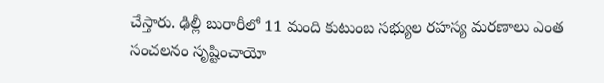చేస్తారు. ఢిల్లీ బురారీలో 11 మంది కుటుంబ సభ్యుల రహస్య మరణాలు ఎంత సంచలనం సృష్టించాయో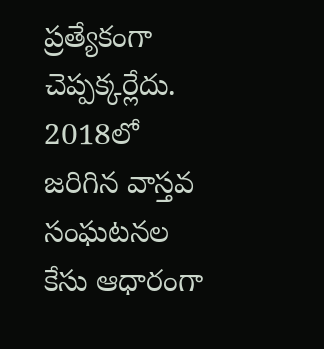ప్రత్యేకంగా చెప్పక్కర్లేదు. 2018లో జరిగిన వాస్తవ సంఘటనల కేసు ఆధారంగా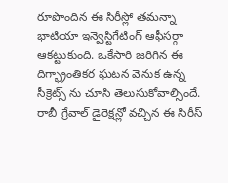రూపొందిన ఈ సిరీస్లో తమన్నా భాటియా ఇన్వెస్టిగేటింగ్ ఆఫీసర్గా ఆకట్టుకుంది. ఒకేసారి జరిగిన ఈ దిగ్భ్రాంతికర ఘటన వెనుక ఉన్న సీక్రెట్స్ ను చూసి తెలుసుకోవాల్సిందే. రాబీ గ్రేవాల్ డైరెక్షన్లో వచ్చిన ఈ సిరీస్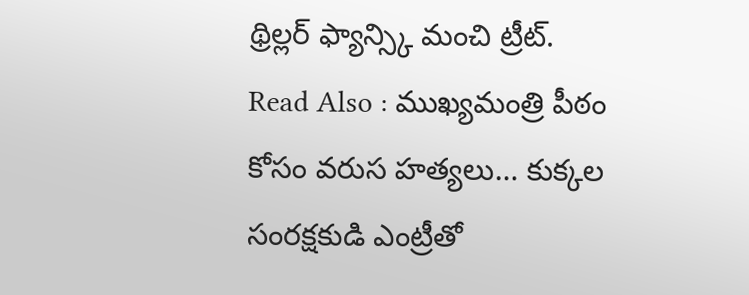థ్రిల్లర్ ఫ్యాన్స్కి మంచి ట్రీట్.
Read Also : ముఖ్యమంత్రి పీఠం కోసం వరుస హత్యలు… కుక్కల సంరక్షకుడి ఎంట్రీతో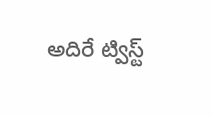అదిరే ట్విస్ట్